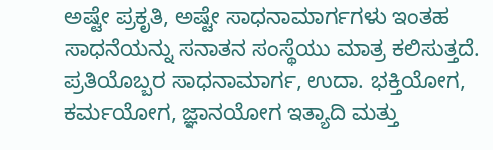ಅಷ್ಟೇ ಪ್ರಕೃತಿ, ಅಷ್ಟೇ ಸಾಧನಾಮಾರ್ಗಗಳು ಇಂತಹ ಸಾಧನೆಯನ್ನು ಸನಾತನ ಸಂಸ್ಥೆಯು ಮಾತ್ರ ಕಲಿಸುತ್ತದೆ. ಪ್ರತಿಯೊಬ್ಬರ ಸಾಧನಾಮಾರ್ಗ, ಉದಾ. ಭಕ್ತಿಯೋಗ, ಕರ್ಮಯೋಗ, ಜ್ಞಾನಯೋಗ ಇತ್ಯಾದಿ ಮತ್ತು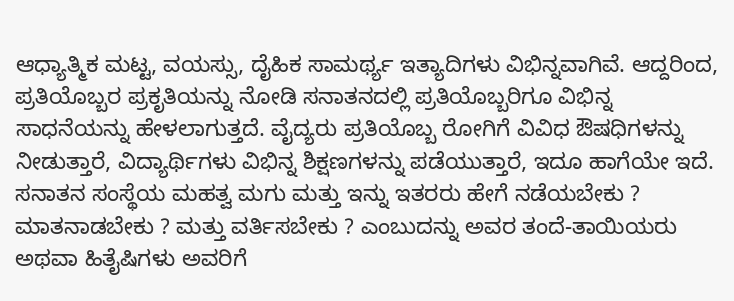ಆಧ್ಯಾತ್ಮಿಕ ಮಟ್ಟ, ವಯಸ್ಸು, ದೈಹಿಕ ಸಾಮರ್ಥ್ಯ ಇತ್ಯಾದಿಗಳು ವಿಭಿನ್ನವಾಗಿವೆ. ಆದ್ದರಿಂದ, ಪ್ರತಿಯೊಬ್ಬರ ಪ್ರಕೃತಿಯನ್ನು ನೋಡಿ ಸನಾತನದಲ್ಲಿ ಪ್ರತಿಯೊಬ್ಬರಿಗೂ ವಿಭಿನ್ನ ಸಾಧನೆಯನ್ನು ಹೇಳಲಾಗುತ್ತದೆ. ವೈದ್ಯರು ಪ್ರತಿಯೊಬ್ಬ ರೋಗಿಗೆ ವಿವಿಧ ಔಷಧಿಗಳನ್ನು ನೀಡುತ್ತಾರೆ, ವಿದ್ಯಾರ್ಥಿಗಳು ವಿಭಿನ್ನ ಶಿಕ್ಷಣಗಳನ್ನು ಪಡೆಯುತ್ತಾರೆ, ಇದೂ ಹಾಗೆಯೇ ಇದೆ. ಸನಾತನ ಸಂಸ್ಥೆಯ ಮಹತ್ವ ಮಗು ಮತ್ತು ಇನ್ನು ಇತರರು ಹೇಗೆ ನಡೆಯಬೇಕು ? ಮಾತನಾಡಬೇಕು ? ಮತ್ತು ವರ್ತಿಸಬೇಕು ? ಎಂಬುದನ್ನು ಅವರ ತಂದೆ-ತಾಯಿಯರು ಅಥವಾ ಹಿತೈಷಿಗಳು ಅವರಿಗೆ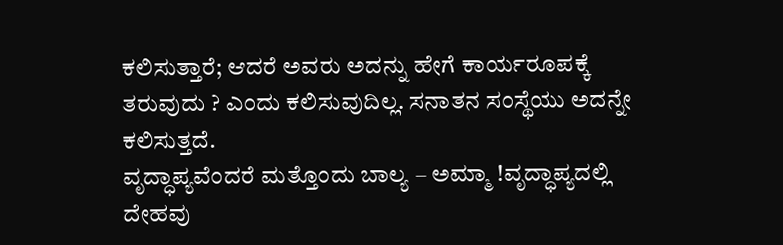ಕಲಿಸುತ್ತಾರೆ; ಆದರೆ ಅವರು ಅದನ್ನು ಹೇಗೆ ಕಾರ್ಯರೂಪಕ್ಕೆ ತರುವುದು ? ಎಂದು ಕಲಿಸುವುದಿಲ್ಲ. ಸನಾತನ ಸಂಸ್ಥೆಯು ಅದನ್ನೇ ಕಲಿಸುತ್ತದೆ.
ವೃದ್ಧಾಪ್ಯವೆಂದರೆ ಮತ್ತೊಂದು ಬಾಲ್ಯ – ಅಮ್ಮಾ !ವೃದ್ಧಾಪ್ಯದಲ್ಲಿ ದೇಹವು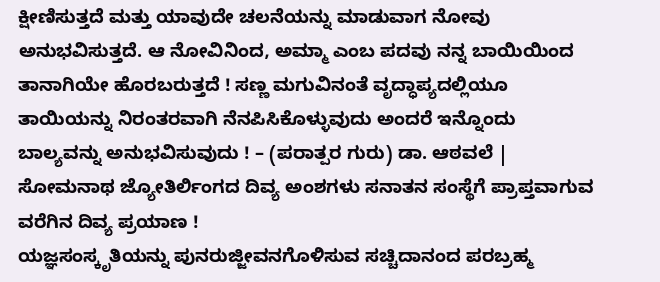ಕ್ಷೀಣಿಸುತ್ತದೆ ಮತ್ತು ಯಾವುದೇ ಚಲನೆಯನ್ನು ಮಾಡುವಾಗ ನೋವು ಅನುಭವಿಸುತ್ತದೆ. ಆ ನೋವಿನಿಂದ, ಅಮ್ಮಾ ಎಂಬ ಪದವು ನನ್ನ ಬಾಯಿಯಿಂದ ತಾನಾಗಿಯೇ ಹೊರಬರುತ್ತದೆ ! ಸಣ್ಣ ಮಗುವಿನಂತೆ ವೃದ್ಧಾಪ್ಯದಲ್ಲಿಯೂ ತಾಯಿಯನ್ನು ನಿರಂತರವಾಗಿ ನೆನಪಿಸಿಕೊಳ್ಳುವುದು ಅಂದರೆ ಇನ್ನೊಂದು ಬಾಲ್ಯವನ್ನು ಅನುಭವಿಸುವುದು ! – (ಪರಾತ್ಪರ ಗುರು) ಡಾ. ಆಠವಲೆ |
ಸೋಮನಾಥ ಜ್ಯೋತಿರ್ಲಿಂಗದ ದಿವ್ಯ ಅಂಶಗಳು ಸನಾತನ ಸಂಸ್ಥೆಗೆ ಪ್ರಾಪ್ತವಾಗುವ ವರೆಗಿನ ದಿವ್ಯ ಪ್ರಯಾಣ !
ಯಜ್ಞಸಂಸ್ಕೃತಿಯನ್ನು ಪುನರುಜ್ಜೀವನಗೊಳಿಸುವ ಸಚ್ಚಿದಾನಂದ ಪರಬ್ರಹ್ಮ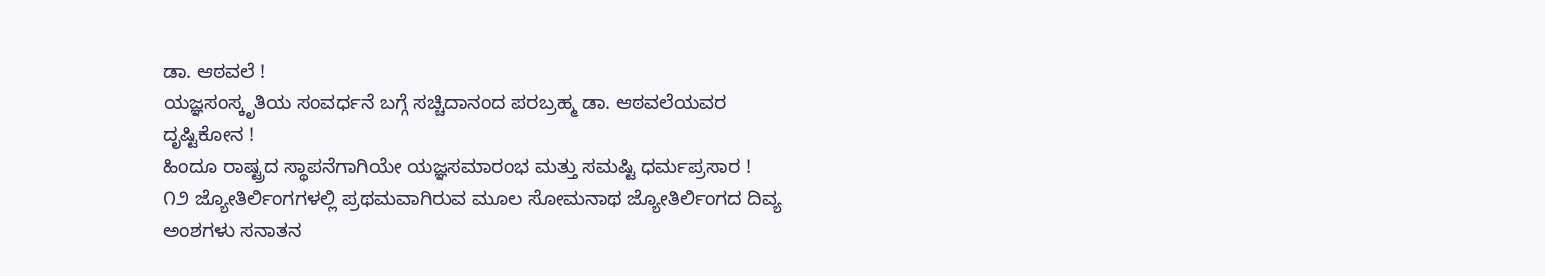ಡಾ. ಆಠವಲೆ !
ಯಜ್ಞಸಂಸ್ಕೃತಿಯ ಸಂವರ್ಧನೆ ಬಗ್ಗೆ ಸಚ್ಚಿದಾನಂದ ಪರಬ್ರಹ್ಮ ಡಾ. ಆಠವಲೆಯವರ ದೃಷ್ಟಿಕೋನ !
ಹಿಂದೂ ರಾಷ್ಟ್ರದ ಸ್ಥಾಪನೆಗಾಗಿಯೇ ಯಜ್ಞಸಮಾರಂಭ ಮತ್ತು ಸಮಷ್ಟಿ ಧರ್ಮಪ್ರಸಾರ !
೧೨ ಜ್ಯೋತಿರ್ಲಿಂಗಗಳಲ್ಲಿ ಪ್ರಥಮವಾಗಿರುವ ಮೂಲ ಸೋಮನಾಥ ಜ್ಯೋತಿರ್ಲಿಂಗದ ದಿವ್ಯ ಅಂಶಗಳು ಸನಾತನ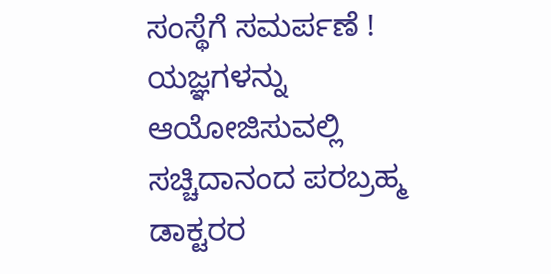ಸಂಸ್ಥೆಗೆ ಸಮರ್ಪಣೆ !
ಯಜ್ಞಗಳನ್ನು ಆಯೋಜಿಸುವಲ್ಲಿ ಸಚ್ಚಿದಾನಂದ ಪರಬ್ರಹ್ಮ ಡಾಕ್ಟರರ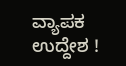ವ್ಯಾಪಕ ಉದ್ದೇಶ !